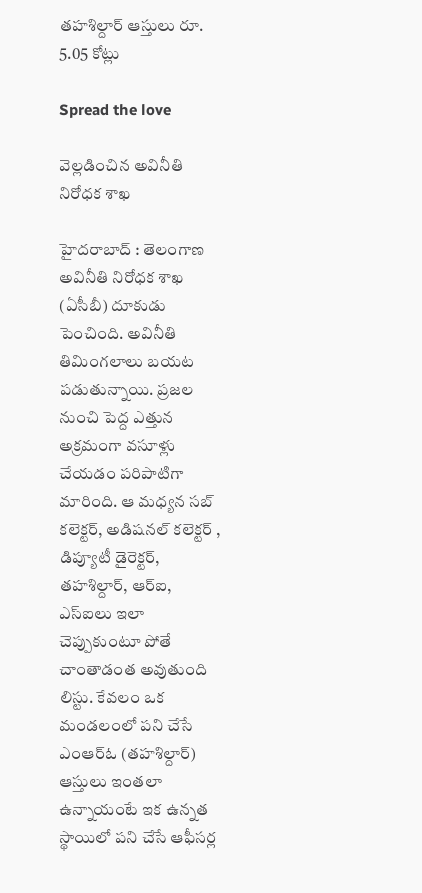త‌హ‌శిల్దార్ ఆస్తులు రూ. 5.05 కోట్లు

Spread the love

వెల్ల‌డించిన అవినీతి నిరోధ‌క శాఖ

హైద‌రాబాద్ : తెలంగాణ అవినీతి నిరోధ‌క శాఖ (ఏసీబీ) దూకుడు పెంచింది. అవినీతి తిమింగ‌లాలు బ‌య‌ట ప‌డుతున్నాయి. ప్ర‌జ‌ల నుంచి పెద్ద ఎత్తున అక్ర‌మంగా వ‌సూళ్లు చేయ‌డం ప‌రిపాటిగా మారింది. ఆ మ‌ధ్య‌న స‌బ్ క‌లెక్ట‌ర్, అడిష‌న‌ల్ క‌లెక్ట‌ర్ , డిప్యూటీ డైరెక్ట‌ర్, త‌హ‌శిల్దార్, ఆర్ఐ, ఎస్ఐలు ఇలా చెప్పుకుంటూ పోతే చాంతాడంత అవుతుంది లిస్టు. కేవ‌లం ఒక మండ‌లంలో ప‌ని చేసే ఎంఆర్ఓ (త‌హశిల్దార్) ఆస్తులు ఇంతలా ఉన్నాయంటే ఇక ఉన్న‌త స్థాయిలో ప‌ని చేసే ఆఫీస‌ర్ల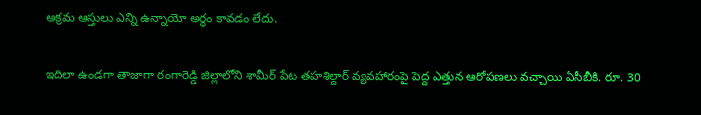అక్ర‌మ ఆస్తులు ఎన్ని ఉన్నాయో అర్థం కావ‌డం లేదు.

ఇదిలా ఉండ‌గా తాజాగా రంగారెడ్డి జిల్లాలోని శామీర్ పేట తహ‌శిల్దార్ వ్య‌వ‌హారంపై పెద్ద ఎత్తున ఆరోప‌ణ‌లు వ‌చ్చాయి ఏసీబీకి. రూ. 30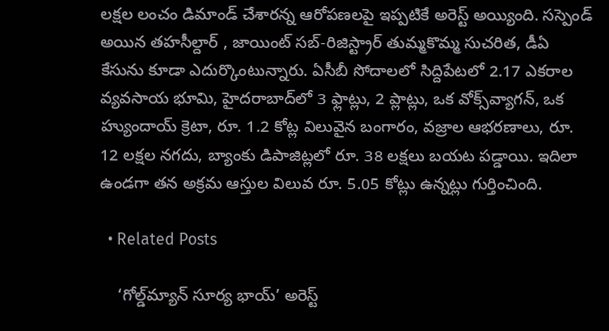లక్షల లంచం డిమాండ్ చేశారన్న ఆరోపణలపై ఇప్పటికే అరెస్ట్ అయ్యింది. సస్పెండ్ అయిన తహసీల్దార్ , జాయింట్ సబ్-రిజిస్ట్రార్ తుమ్మకొమ్మ సుచరిత, డీఏ కేసును కూడా ఎదుర్కొంటున్నారు. ఏసీబీ సోదాలలో సిద్దిపేటలో 2.17 ఎకరాల వ్యవసాయ భూమి, హైదరాబాద్‌లో 3 ఫ్లాట్లు, 2 ప్లాట్లు, ఒక వోక్స్‌వ్యాగన్, ఒక హ్యుందాయ్ క్రెటా, రూ. 1.2 కోట్ల విలువైన బంగారం, వజ్రాల ఆభరణాలు, రూ. 12 లక్షల నగదు, బ్యాంకు డిపాజిట్లలో రూ. 38 లక్షలు బయట పడ్డాయి. ఇదిలా ఉండ‌గా తన అక్ర‌మ ఆస్తుల విలువ రూ. 5.05 కోట్లు ఉన్న‌ట్లు గుర్తించింది.

  • Related Posts

    ‘గోల్డ్‌మ్యాన్ సూర్య భాయ్’ అరెస్ట్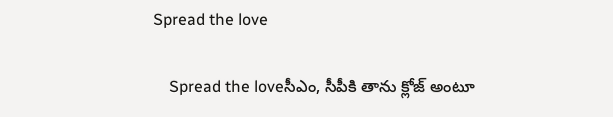Spread the love

    Spread the loveసీఎం, సీపీకి తాను క్లోజ్ అంటూ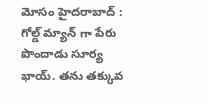మోసం హైద‌రాబాద్ : గోల్డ్ మ్యాన్ గా పేరు పొందాడు సూర్య భాయ్. త‌ను త‌క్కువ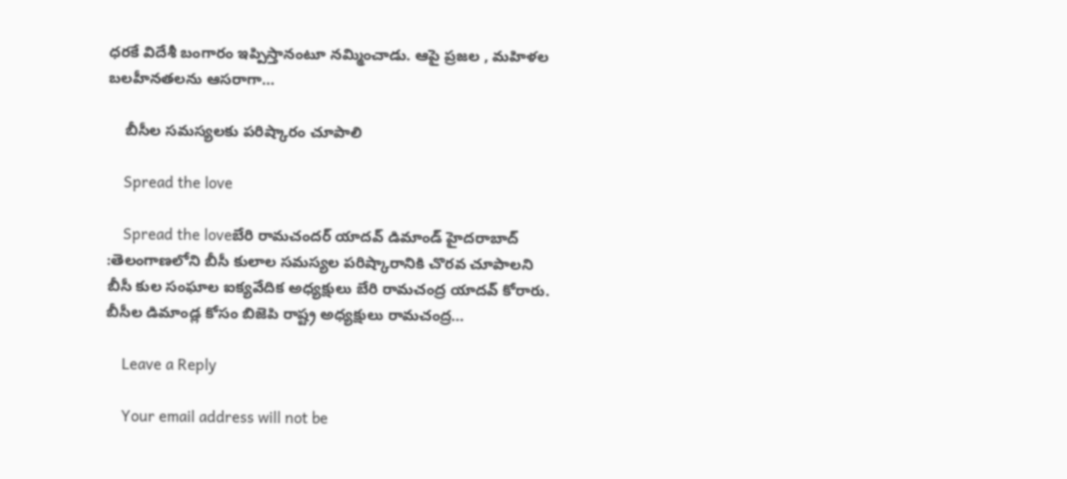ధ‌ర‌కే విదేశీ బంగారం ఇప్పిస్తానంటూ న‌మ్మించాడు. ఆపై ప్ర‌జ‌ల , మ‌హిళ‌ల బ‌ల‌హీన‌త‌ల‌ను ఆస‌రాగా…

    బీసీల సమస్యలకు పరిష్కారం చూపాలి

    Spread the love

    Spread the loveబేరి రామచందర్ యాదవ్ డిమాండ్ హైదరాబాద్ :తెలంగాణలోని బీసీ కులాల సమస్యల పరిష్కారానికి చొరవ చూపాలని బీసీ కుల సంఘాల ఐక్యవేదిక అధ్యక్షులు బేరి రామచంద్ర యాదవ్ కోరారు. బీసీల డిమాండ్ల కోసం బిజెపి రాష్ట్ర అధ్యక్షులు రామచంద్ర…

    Leave a Reply

    Your email address will not be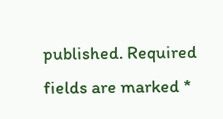published. Required fields are marked *